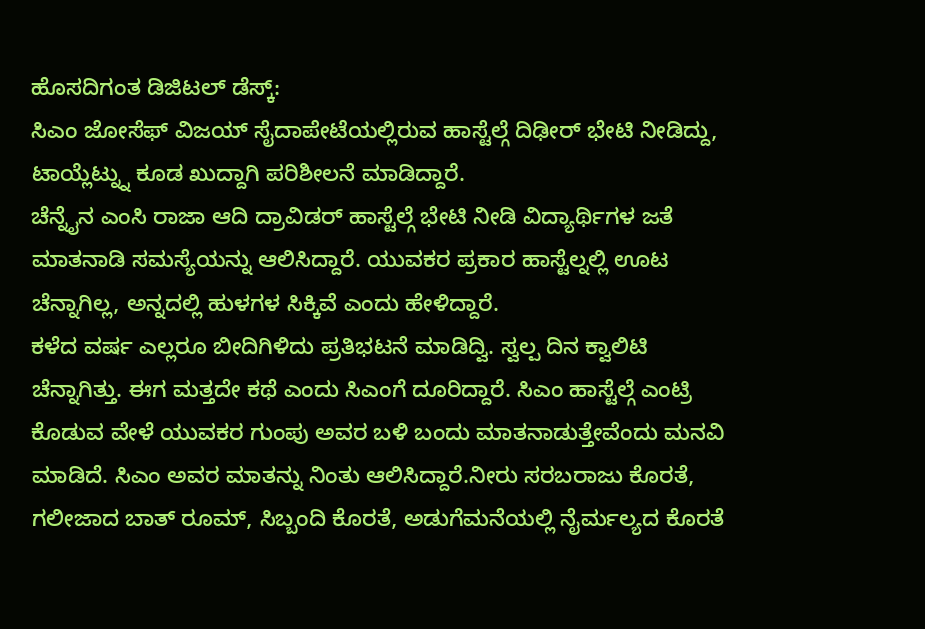ಹೊಸದಿಗಂತ ಡಿಜಿಟಲ್ ಡೆಸ್ಕ್:
ಸಿಎಂ ಜೋಸೆಫ್ ವಿಜಯ್ ಸೈದಾಪೇಟೆಯಲ್ಲಿರುವ ಹಾಸ್ಟೆಲ್ಗೆ ದಿಢೀರ್ ಭೇಟಿ ನೀಡಿದ್ದು, ಟಾಯ್ಲೆಟ್ನ್ನು ಕೂಡ ಖುದ್ದಾಗಿ ಪರಿಶೀಲನೆ ಮಾಡಿದ್ದಾರೆ.
ಚೆನ್ನೈನ ಎಂಸಿ ರಾಜಾ ಆದಿ ದ್ರಾವಿಡರ್ ಹಾಸ್ಟೆಲ್ಗೆ ಭೇಟಿ ನೀಡಿ ವಿದ್ಯಾರ್ಥಿಗಳ ಜತೆ ಮಾತನಾಡಿ ಸಮಸ್ಯೆಯನ್ನು ಆಲಿಸಿದ್ದಾರೆ. ಯುವಕರ ಪ್ರಕಾರ ಹಾಸ್ಟೆಲ್ನಲ್ಲಿ ಊಟ ಚೆನ್ನಾಗಿಲ್ಲ, ಅನ್ನದಲ್ಲಿ ಹುಳಗಳ ಸಿಕ್ಕಿವೆ ಎಂದು ಹೇಳಿದ್ದಾರೆ.
ಕಳೆದ ವರ್ಷ ಎಲ್ಲರೂ ಬೀದಿಗಿಳಿದು ಪ್ರತಿಭಟನೆ ಮಾಡಿದ್ವಿ. ಸ್ವಲ್ಪ ದಿನ ಕ್ವಾಲಿಟಿ ಚೆನ್ನಾಗಿತ್ತು. ಈಗ ಮತ್ತದೇ ಕಥೆ ಎಂದು ಸಿಎಂಗೆ ದೂರಿದ್ದಾರೆ. ಸಿಎಂ ಹಾಸ್ಟೆಲ್ಗೆ ಎಂಟ್ರಿ ಕೊಡುವ ವೇಳೆ ಯುವಕರ ಗುಂಪು ಅವರ ಬಳಿ ಬಂದು ಮಾತನಾಡುತ್ತೇವೆಂದು ಮನವಿ ಮಾಡಿದೆ. ಸಿಎಂ ಅವರ ಮಾತನ್ನು ನಿಂತು ಆಲಿಸಿದ್ದಾರೆ.ನೀರು ಸರಬರಾಜು ಕೊರತೆ, ಗಲೀಜಾದ ಬಾತ್ ರೂಮ್, ಸಿಬ್ಬಂದಿ ಕೊರತೆ, ಅಡುಗೆಮನೆಯಲ್ಲಿ ನೈರ್ಮಲ್ಯದ ಕೊರತೆ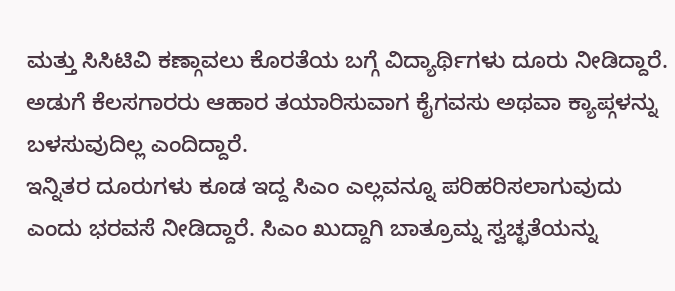ಮತ್ತು ಸಿಸಿಟಿವಿ ಕಣ್ಗಾವಲು ಕೊರತೆಯ ಬಗ್ಗೆ ವಿದ್ಯಾರ್ಥಿಗಳು ದೂರು ನೀಡಿದ್ದಾರೆ. ಅಡುಗೆ ಕೆಲಸಗಾರರು ಆಹಾರ ತಯಾರಿಸುವಾಗ ಕೈಗವಸು ಅಥವಾ ಕ್ಯಾಪ್ಗಳನ್ನು ಬಳಸುವುದಿಲ್ಲ ಎಂದಿದ್ದಾರೆ.
ಇನ್ನಿತರ ದೂರುಗಳು ಕೂಡ ಇದ್ದ ಸಿಎಂ ಎಲ್ಲವನ್ನೂ ಪರಿಹರಿಸಲಾಗುವುದು ಎಂದು ಭರವಸೆ ನೀಡಿದ್ದಾರೆ. ಸಿಎಂ ಖುದ್ದಾಗಿ ಬಾತ್ರೂಮ್ನ ಸ್ವಚ್ಛತೆಯನ್ನು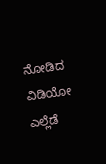ನೋಡಿದ ವಿಡಿಯೋ ಎಲ್ಲೆಡೆ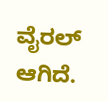ವೈರಲ್ ಆಗಿದೆ.